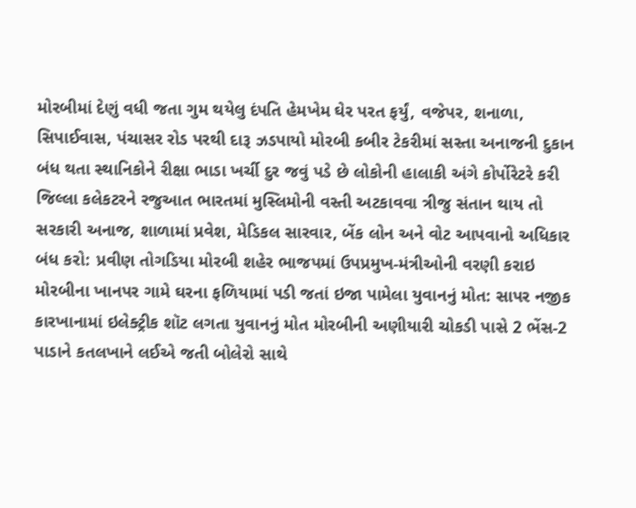મોરબીમાં દેણું વધી જતા ગુમ થયેલુ દંપતિ હેમખેમ ઘેર પરત ફર્યું, વજેપર, શનાળા, સિપાઈવાસ, પંચાસર રોડ પરથી દારૂ ઝડપાયો મોરબી કબીર ટેકરીમાં સસ્તા અનાજની દુકાન બંધ થતા સ્થાનિકોને રીક્ષા ભાડા ખર્ચી દુર જવું પડે છે લોકોની હાલાકી અંગે કોર્પોરેટરે કરી જિલ્લા કલેકટરને રજુઆત ભારતમાં મુસ્લિમોની વસ્તી અટકાવવા ત્રીજુ સંતાન થાય તો સરકારી અનાજ, શાળામાં પ્રવેશ, મેડિકલ સારવાર, બેંક લોન અને વોટ આપવાનો અધિકાર બંધ કરો: પ્રવીણ તોગડિયા મોરબી શહેર ભાજપમાં ઉપપ્રમુખ-મંત્રીઓની વરણી કરાઇ મોરબીના ખાનપર ગામે ઘરના ફળિયામાં પડી જતાં ઇજા પામેલા યુવાનનું મોત: સાપર નજીક કારખાનામાં ઇલેક્ટ્રીક શૉટ લગતા યુવાનનું મોત મોરબીની અણીયારી ચોકડી પાસે 2 ભેંસ-2 પાડાને કતલખાને લઈએ જતી બોલેરો સાથે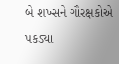બે શખ્સને ગૌરક્ષકોએ પકડ્યા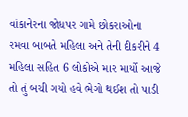વાંકાનેરના જોધપર ગામે છોકરાઓના રમવા બાબતે મહિલા અને તેની દીકરીને 4 મહિલા સહિત 6 લોકોએ માર માર્યો આજે તો તું બચી ગયો હવે ભેગો થઈશ તો પાડી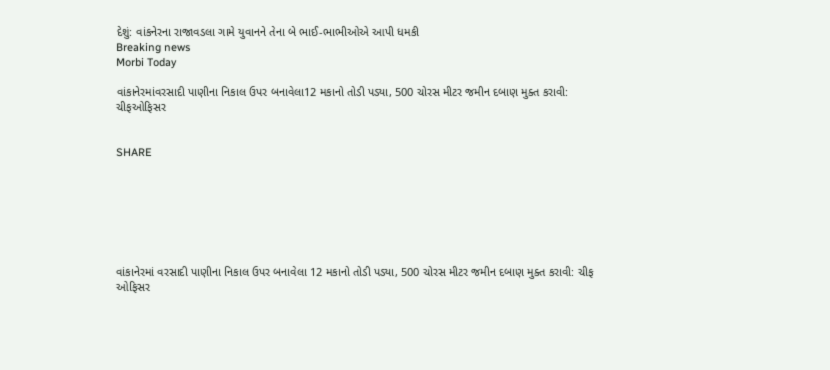દેશું: વાંકનેરના રાજાવડલા ગામે યુવાનને તેના બે ભાઈ-ભાભીઓએ આપી ધમકી
Breaking news
Morbi Today

વાંકાનેરમાંવરસાદી પાણીના નિકાલ ઉપર બનાવેલા12 મકાનો તોડી પડ્યા, 500 ચોરસ મીટર જમીન દબાણ મુક્ત કરાવી: ચીફઓફિસર


SHARE







વાંકાનેરમાં વરસાદી પાણીના નિકાલ ઉપર બનાવેલા 12 મકાનો તોડી પડ્યા, 500 ચોરસ મીટર જમીન દબાણ મુક્ત કરાવી: ચીફ ઓફિસર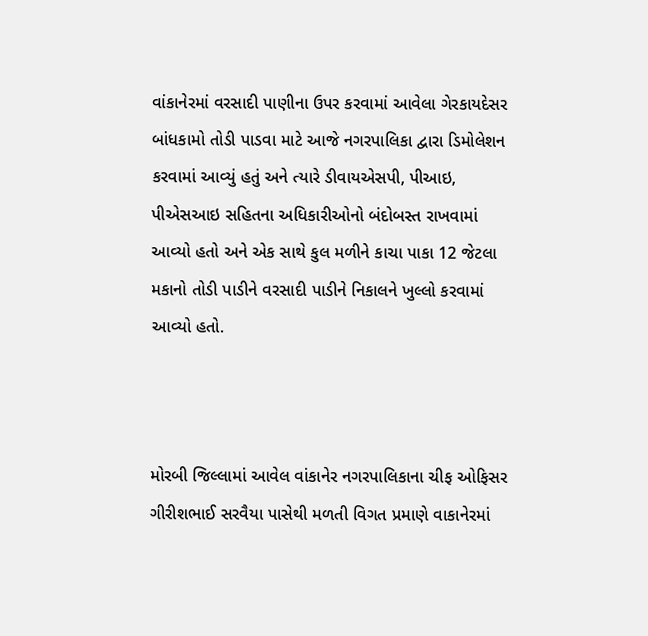વાંકાનેરમાં વરસાદી પાણીના ઉપર કરવામાં આવેલા ગેરકાયદેસર બાંધકામો તોડી પાડવા માટે આજે નગરપાલિકા દ્વારા ડિમોલેશન કરવામાં આવ્યું હતું અને ત્યારે ડીવાયએસપી, પીઆઇ, પીએસઆઇ સહિતના અધિકારીઓનો બંદોબસ્ત રાખવામાં આવ્યો હતો અને એક સાથે કુલ મળીને કાચા પાકા 12 જેટલા મકાનો તોડી પાડીને વરસાદી પાડીને નિકાલને ખુલ્લો કરવામાં આવ્યો હતો.



મોરબી જિલ્લામાં આવેલ વાંકાનેર નગરપાલિકાના ચીફ ઓફિસર ગીરીશભાઈ સરવૈયા પાસેથી મળતી વિગત પ્રમાણે વાકાનેરમાં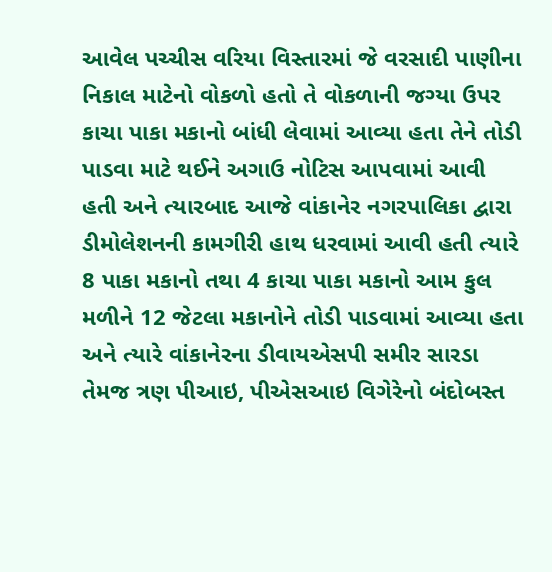આવેલ પચ્ચીસ વરિયા વિસ્તારમાં જે વરસાદી પાણીના નિકાલ માટેનો વોકળો હતો તે વોકળાની જગ્યા ઉપર કાચા પાકા મકાનો બાંધી લેવામાં આવ્યા હતા તેને તોડી પાડવા માટે થઈને અગાઉ નોટિસ આપવામાં આવી હતી અને ત્યારબાદ આજે વાંકાનેર નગરપાલિકા દ્વારા ડીમોલેશનની કામગીરી હાથ ધરવામાં આવી હતી ત્યારે 8 પાકા મકાનો તથા 4 કાચા પાકા મકાનો આમ કુલ મળીને 12 જેટલા મકાનોને તોડી પાડવામાં આવ્યા હતા અને ત્યારે વાંકાનેરના ડીવાયએસપી સમીર સારડા તેમજ ત્રણ પીઆઇ, પીએસઆઇ વિગેરેનો બંદોબસ્ત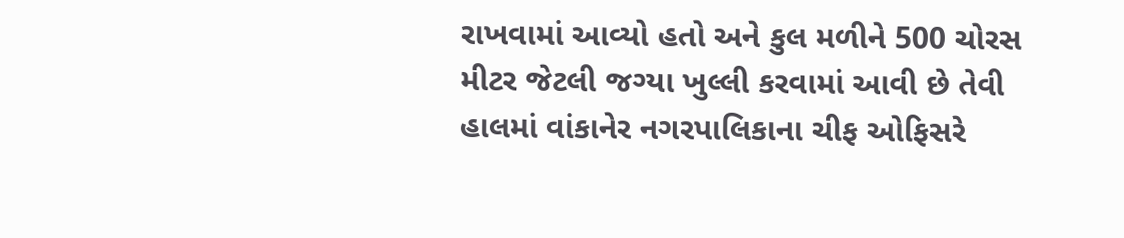રાખવામાં આવ્યો હતો અને કુલ મળીને 500 ચોરસ મીટર જેટલી જગ્યા ખુલ્લી કરવામાં આવી છે તેવી હાલમાં વાંકાનેર નગરપાલિકાના ચીફ ઓફિસરે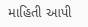માહિતી આપી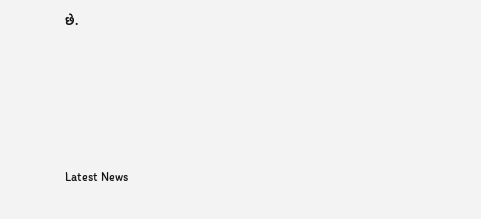છે.






Latest News